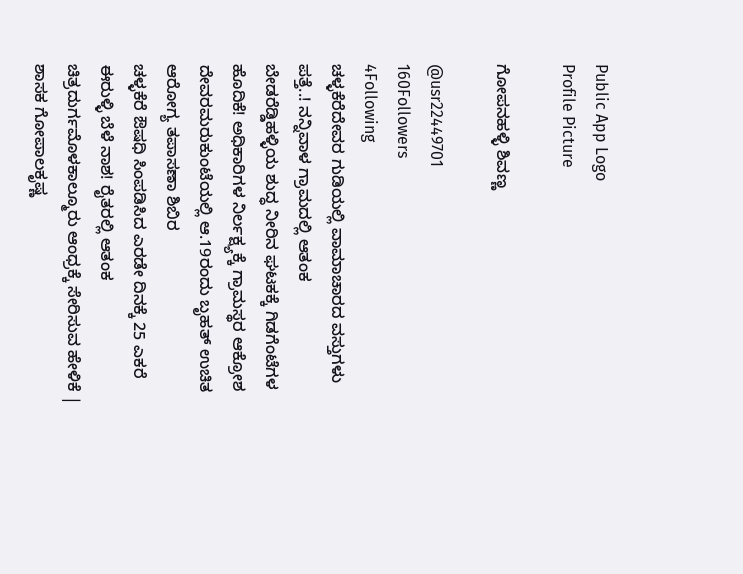Public App Logo
Profile Picture

ಗೋಪನಹಳ್ಳಿ ಶಿವಣ್ಣ

@usr22449701
160Followers
4Following
ಚಳ್ಳಕೆರೆದೇವರ ಗುಡಿಯಲ್ಲಿ ವಾಮಾಚಾರದ ವಸ್ತುಗಳು ಪತ್ತೆ..! ನನ್ನಿವಾಳ ಗ್ರಾಮದಲ್ಲಿ ಆತಂಕ
ಬೇಡರೆಡ್ಡಿಹಳ್ಳಿಯ ಶುದ್ಧ ನೀರಿನ ಘಟಕಕ್ಕೆ ಗಿಡಗೆಂಟೆಗಳ ಹೊದಿಕೆ! ಅಧಿಕಾರಿಗಳ ನಿರ್ಲಕ್ಷ್ಯಕ್ಕೆ ಗ್ರಾಮಸ್ಥರ ಆಕ್ರೋಶ
ದೇವರಮರುಕುಂಟೆಯಲ್ಲಿ ಆ.19ರಂದು ಬೃಹತ್ ಉಚಿತ ಆರೋಗ್ಯ ತಪಾಸಣಾ ಶಿಬಿರ
ಚಳ್ಳಕೆರೆ ಔಷಧಿ ಸಿಂಪಡಿಸಿದ ಎರಡೇ ದಿನಕ್ಕೆ 25 ಎಕರೆ ಈರುಳ್ಳಿ ಬೆಳೆ ನಾಶ! ರೈತರಲ್ಲಿ ಆತಂಕ
ಚಿತ್ರದುರ್ಗಮೊಳಕಾಲ್ಮೂರು ಆಂಧ್ರಕ್ಕೆ ಸೇರಿಸುವ ಹೇಳಿಕೆ | ಶಾಸಕ ಗೋಪಾಲಕೃಷ್ಣ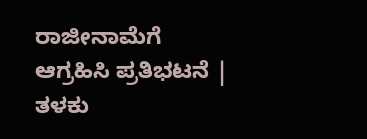ರಾಜೀನಾಮೆಗೆ ಆಗ್ರಹಿಸಿ ಪ್ರತಿಭಟನೆ |
ತಳಕು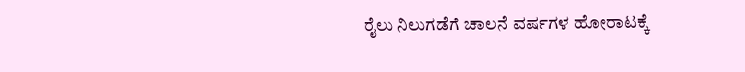ರೈಲು ನಿಲುಗಡೆಗೆ ಚಾಲನೆ ವರ್ಷಗಳ ಹೋರಾಟಕ್ಕೆ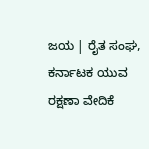ಜಯ | ರೈತ ಸಂಘ, ಕರ್ನಾಟಕ ಯುವ ರಕ್ಷಣಾ ವೇದಿಕೆ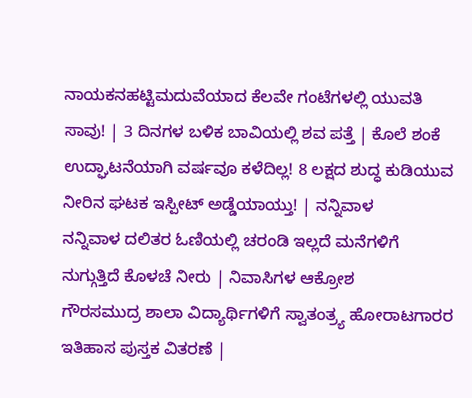ನಾಯಕನಹಟ್ಟಿಮದುವೆಯಾದ ಕೆಲವೇ ಗಂಟೆಗಳಲ್ಲಿ ಯುವತಿ ಸಾವು! | 3 ದಿನಗಳ ಬಳಿಕ ಬಾವಿಯಲ್ಲಿ ಶವ ಪತ್ತೆ | ಕೊಲೆ ಶಂಕೆ
ಉದ್ಘಾಟನೆಯಾಗಿ ವರ್ಷವೂ ಕಳೆದಿಲ್ಲ! 8 ಲಕ್ಷದ ಶುದ್ಧ ಕುಡಿಯುವ ನೀರಿನ ಘಟಕ ಇಸ್ಪೀಟ್ ಅಡ್ಡೆಯಾಯ್ತು! | ನನ್ನಿವಾಳ
ನನ್ನಿವಾಳ ದಲಿತರ ಓಣಿಯಲ್ಲಿ ಚರಂಡಿ ಇಲ್ಲದೆ ಮನೆಗಳಿಗೆ ನುಗ್ಗುತ್ತಿದೆ ಕೊಳಚೆ ನೀರು | ನಿವಾಸಿಗಳ ಆಕ್ರೋಶ
ಗೌರಸಮುದ್ರ ಶಾಲಾ ವಿದ್ಯಾರ್ಥಿಗಳಿಗೆ ಸ್ವಾತಂತ್ರ್ಯ ಹೋರಾಟಗಾರರ ಇತಿಹಾಸ ಪುಸ್ತಕ ವಿತರಣೆ |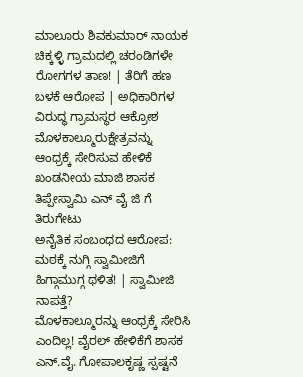ಮಾಲೂರು ಶಿವಕುಮಾರ್ ನಾಯಕ
ಚಿಕ್ಕಳ್ಳಿ ಗ್ರಾಮದಲ್ಲಿ ಚರಂಡಿಗಳೇ ರೋಗಗಳ ತಾಣ! | ತೆರಿಗೆ ಹಣ ಬಳಕೆ ಆರೋಪ | ಅಧಿಕಾರಿಗಳ ವಿರುದ್ಧ ಗ್ರಾಮಸ್ಥರ ಆಕ್ರೋಶ
ಮೊಳಕಾಲ್ಮೂರುಕ್ಷೇತ್ರವನ್ನು ಆಂಧ್ರಕ್ಕೆ ಸೇರಿಸುವ ಹೇಳಿಕೆ ಖಂಡನೀಯ ಮಾಜಿ ಶಾಸಕ ತಿಪ್ಪೇಸ್ವಾಮಿ ಎನ್ ವೈ ಜಿ ಗೆ ತಿರುಗೇಟು
ಅನೈತಿಕ ಸಂಬಂಧದ ಆರೋಪ: ಮಠಕ್ಕೆ ನುಗ್ಗಿ ಸ್ವಾಮೀಜಿಗೆ ಹಿಗ್ಗಾಮುಗ್ಗ ಥಳಿತ! | ಸ್ವಾಮೀಜಿ ನಾಪತ್ತೆ?
ಮೊಳಕಾಲ್ಮೂರನ್ನು ಆಂಧ್ರಕ್ಕೆ ಸೇರಿಸಿ ಎಂದಿಲ್ಲ! ವೈರಲ್ ಹೇಳಿಕೆಗೆ ಶಾಸಕ ಎನ್.ವೈ. ಗೋಪಾಲಕೃಷ್ಣ ಸ್ಪಷ್ಟನೆ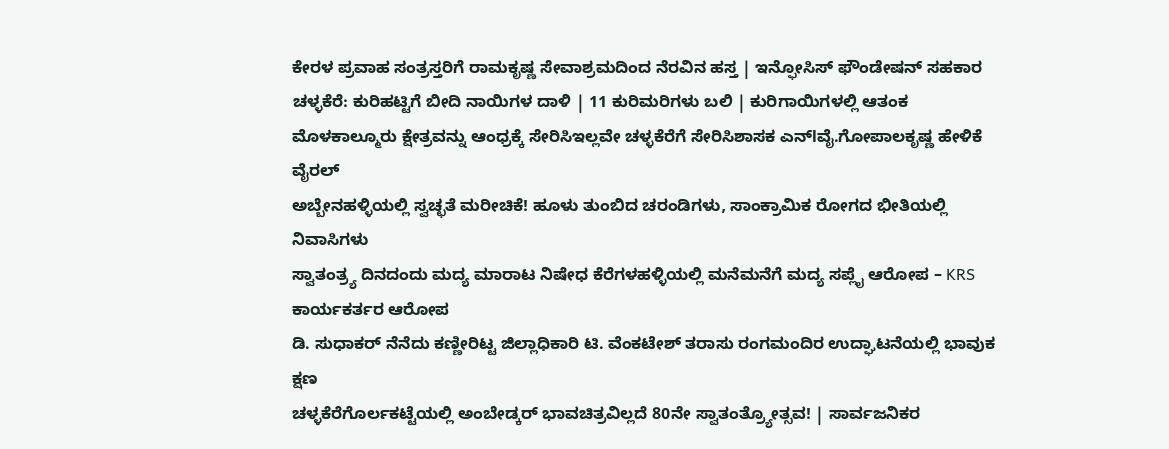ಕೇರಳ ಪ್ರವಾಹ ಸಂತ್ರಸ್ತರಿಗೆ ರಾಮಕೃಷ್ಣ ಸೇವಾಶ್ರಮದಿಂದ ನೆರವಿನ ಹಸ್ತ | ಇನ್ಫೋಸಿಸ್ ಫೌಂಡೇಷನ್ ಸಹಕಾರ
ಚಳ್ಳಕೆರೆ: ಕುರಿಹಟ್ಟಿಗೆ ಬೀದಿ ನಾಯಿಗಳ ದಾಳಿ | 11 ಕುರಿಮರಿಗಳು ಬಲಿ | ಕುರಿಗಾಯಿಗಳಲ್ಲಿ ಆತಂಕ
ಮೊಳಕಾಲ್ಮೂರು ಕ್ಷೇತ್ರವನ್ನು ಆಂಧ್ರಕ್ಕೆ ಸೇರಿಸಿಇಲ್ಲವೇ ಚಳ್ಳಕೆರೆಗೆ ಸೇರಿಸಿಶಾಸಕ ಎನ್lವೈ.ಗೋಪಾಲಕೃಷ್ಣ ಹೇಳಿಕೆ ವೈರಲ್
ಅಬ್ಬೇನಹಳ್ಳಿಯಲ್ಲಿ ಸ್ವಚ್ಛತೆ ಮರೀಚಿಕೆ! ಹೂಳು ತುಂಬಿದ ಚರಂಡಿಗಳು, ಸಾಂಕ್ರಾಮಿಕ ರೋಗದ ಭೀತಿಯಲ್ಲಿ ನಿವಾಸಿಗಳು
ಸ್ವಾತಂತ್ರ್ಯ ದಿನದಂದು ಮದ್ಯ ಮಾರಾಟ ನಿಷೇಧ ಕೆರೆಗಳಹಳ್ಳಿಯಲ್ಲಿ ಮನೆಮನೆಗೆ ಮದ್ಯ ಸಪ್ಲೈ ಆರೋಪ – KRS ಕಾರ್ಯಕರ್ತರ ಆರೋಪ
ಡಿ. ಸುಧಾಕರ್ ನೆನೆದು ಕಣ್ಣೀರಿಟ್ಟ ಜಿಲ್ಲಾಧಿಕಾರಿ ಟಿ. ವೆಂಕಟೇಶ್ ತರಾಸು ರಂಗಮಂದಿರ ಉದ್ಘಾಟನೆಯಲ್ಲಿ ಭಾವುಕ ಕ್ಷಣ
ಚಳ್ಳಕೆರೆಗೊರ್ಲಕಟ್ಟೆಯಲ್ಲಿ ಅಂಬೇಡ್ಕರ್ ಭಾವಚಿತ್ರವಿಲ್ಲದೆ 80ನೇ ಸ್ವಾತಂತ್ರ್ಯೋತ್ಸವ! | ಸಾರ್ವಜನಿಕರ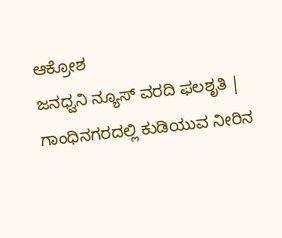ಆಕ್ರೋಶ
ಜನಧ್ವನಿ ನ್ಯೂಸ್ ವರದಿ ಫಲಶೃತಿ | ಗಾಂಧಿನಗರದಲ್ಲಿ ಕುಡಿಯುವ ನೀರಿನ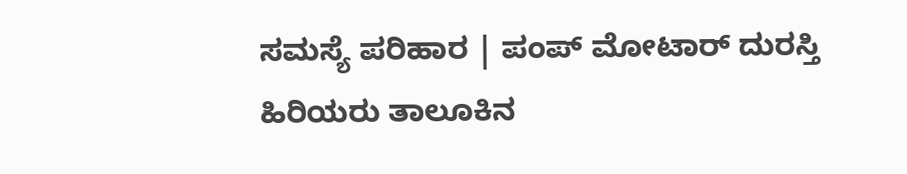ಸಮಸ್ಯೆ ಪರಿಹಾರ | ಪಂಪ್ ಮೋಟಾರ್ ದುರಸ್ತಿ
ಹಿರಿಯರು ತಾಲೂಕಿನ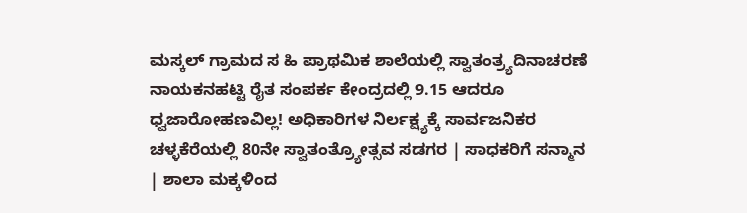ಮಸ್ಕಲ್ ಗ್ರಾಮದ ಸ ಹಿ ಪ್ರಾಥಮಿಕ ಶಾಲೆಯಲ್ಲಿ ಸ್ವಾತಂತ್ರ್ಯದಿನಾಚರಣೆ
ನಾಯಕನಹಟ್ಟಿ ರೈತ ಸಂಪರ್ಕ ಕೇಂದ್ರದಲ್ಲಿ 9.15 ಆದರೂ ಧ್ವಜಾರೋಹಣವಿಲ್ಲ! ಅಧಿಕಾರಿಗಳ ನಿರ್ಲಕ್ಷ್ಯಕ್ಕೆ ಸಾರ್ವಜನಿಕರ
ಚಳ್ಳಕೆರೆಯಲ್ಲಿ 80ನೇ ಸ್ವಾತಂತ್ರ್ಯೋತ್ಸವ ಸಡಗರ | ಸಾಧಕರಿಗೆ ಸನ್ಮಾನ | ಶಾಲಾ ಮಕ್ಕಳಿಂದ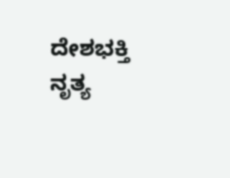ದೇಶಭಕ್ತಿ ನೃತ್ಯ